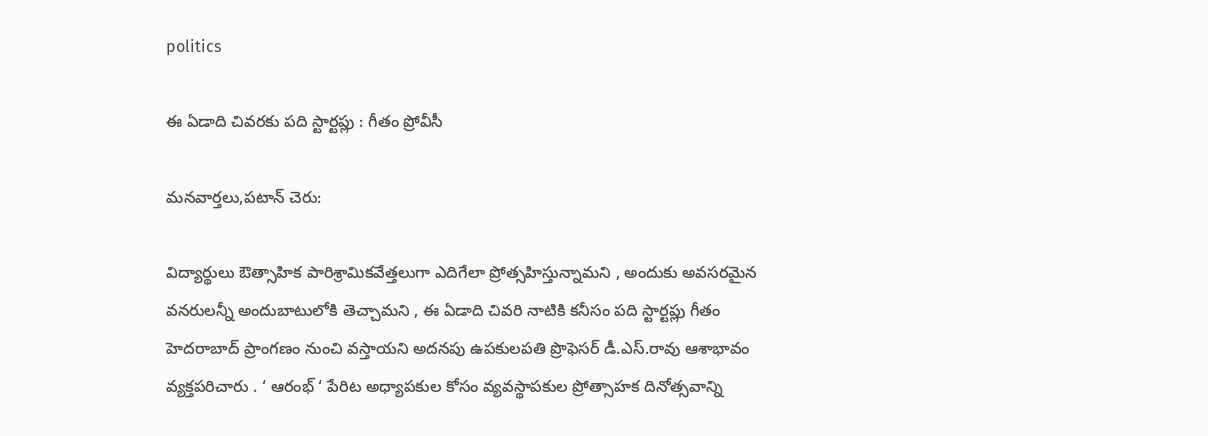politics

ఈ ఏడాది చివరకు పది స్టార్టప్లు : గీతం ప్రోవీసీ

మనవార్తలు,పటాన్ చెరు:

విద్యార్థులు ఔత్సాహిక పారిశ్రామికవేత్తలుగా ఎదిగేలా ప్రోత్సహిస్తున్నామని , అందుకు అవసరమైన వనరులన్నీ అందుబాటులోకి తెచ్చామని , ఈ ఏడాది చివరి నాటికి కనీసం పది స్టార్టప్లు గీతం హెదరాబాద్ ప్రాంగణం నుంచి వస్తాయని అదనపు ఉపకులపతి ప్రొఫెసర్ డీ.ఎస్.రావు ఆశాభావం వ్యక్తపరిచారు . ‘ ఆరంభ్ ‘ పేరిట అధ్యాపకుల కోసం వ్యవస్థాపకుల ప్రోత్సాహక దినోత్సవాన్ని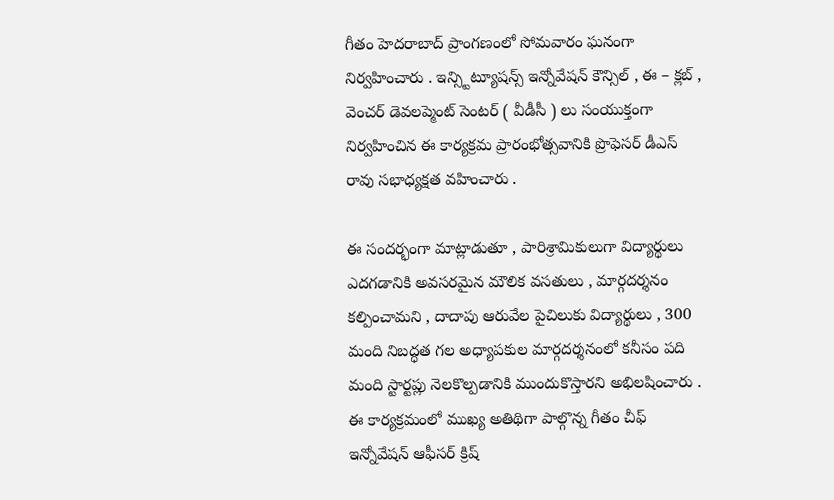గీతం హెదరాబాద్ ప్రాంగణంలో సోమవారం ఘనంగా నిర్వహించారు . ఇన్స్టిట్యూషన్స్ ఇన్నోవేషన్ కౌన్సిల్ , ఈ – క్లబ్ , వెంచర్ డెవలప్మెంట్ సెంటర్ ( వీడీసీ ) లు సంయుక్తంగా నిర్వహించిన ఈ కార్యక్రమ ప్రారంభోత్సవానికి ప్రొఫెసర్ డీఎస్ రావు సభాధ్యక్షత వహించారు .

ఈ సందర్భంగా మాట్లాడుతూ , పారిశ్రామికులుగా విద్యార్థులు ఎదగడానికి అవసరమైన మౌలిక వసతులు , మార్గదర్శనం కల్పించామని , దాదాపు ఆరువేల పైచిలుకు విద్యార్థులు , 300 మంది నిబద్ధత గల అధ్యాపకుల మార్గదర్శనంలో కనీసం పది మంది స్టార్టప్లు నెలకొల్పడానికి ముందుకొస్తారని అభిలషించారు . ఈ కార్యక్రమంలో ముఖ్య అతిథిగా పాల్గొన్న గీతం చీఫ్ ఇన్నోవేషన్ ఆఫీసర్ క్రిష్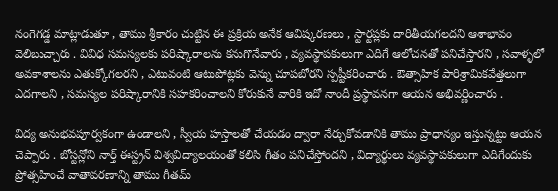నంగెగడ్డ మాట్లాడుతూ , తాము శ్రీకారం చుట్టిన ఈ ప్రక్రియ అనేక ఆవిష్కరణలు , స్టార్టప్లకు దారితీయగలదని ఆశాభావం వెలిబుచ్చారు . వివిధ సమస్యలకు పరిష్కారాలను కనుగొనేవారు , వ్యవస్థాపకులుగా ఎదిగే ఆలోచనతో పనిచేస్తారని , సవాళ్ళలో అవకాశాలను ఎతుక్కోగలరని , ఎటువంటి ఆటుపోట్లకు వెన్ను చూపబోరని స్పష్టీకరించారు . ఔత్సాహిక పారిశ్రామికవేత్తలుగా ఎదగాలని , సమస్యల పరిష్కారానికి సహకరించాలని కోరుకునే వారికి ఇదో నాందీ ప్రస్థావనగా ఆయన అభివర్ణించారు .

విద్య అనుభవపూర్వకంగా ఉండాలని , స్వీయ హస్తాలతో చేయడం ద్వారా నేర్చుకోవడానికి తాము ప్రాధాన్యం ఇస్తున్నట్టు ఆయన చెప్పారు . బోస్టన్లోని నార్త్ ఈస్ట్రన్ విశ్వవిద్యాలయంతో కలిసి గీతం పనిచేస్తోందని , విద్యార్థులు వ్యవస్థాపకులుగా ఎదిగేందుకు ప్రోత్సహించే వాతావరణాన్ని తాము గీతమ్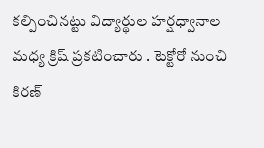కల్పించినట్టు విద్యార్థుల హర్షధ్వానాల మధ్య క్రిష్ ప్రకటించారు . టెక్టోరో నుంచి కిరణ్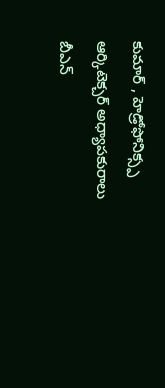కుమార్ , హెడ్రోఫోనిక్స్ప ఆర్కిటెక్చర్ అధ్యాపకురాలు బీఎన్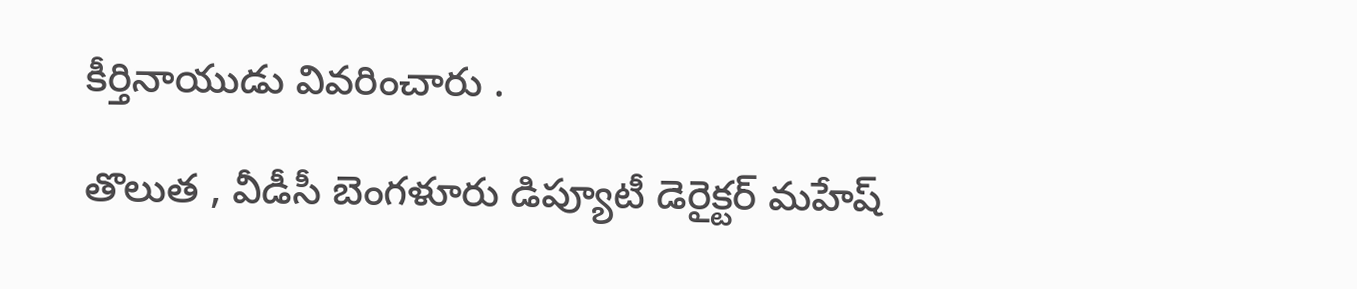కీర్తినాయుడు వివరించారు .

తొలుత , వీడీసీ బెంగళూరు డిప్యూటీ డెరైక్టర్ మహేష్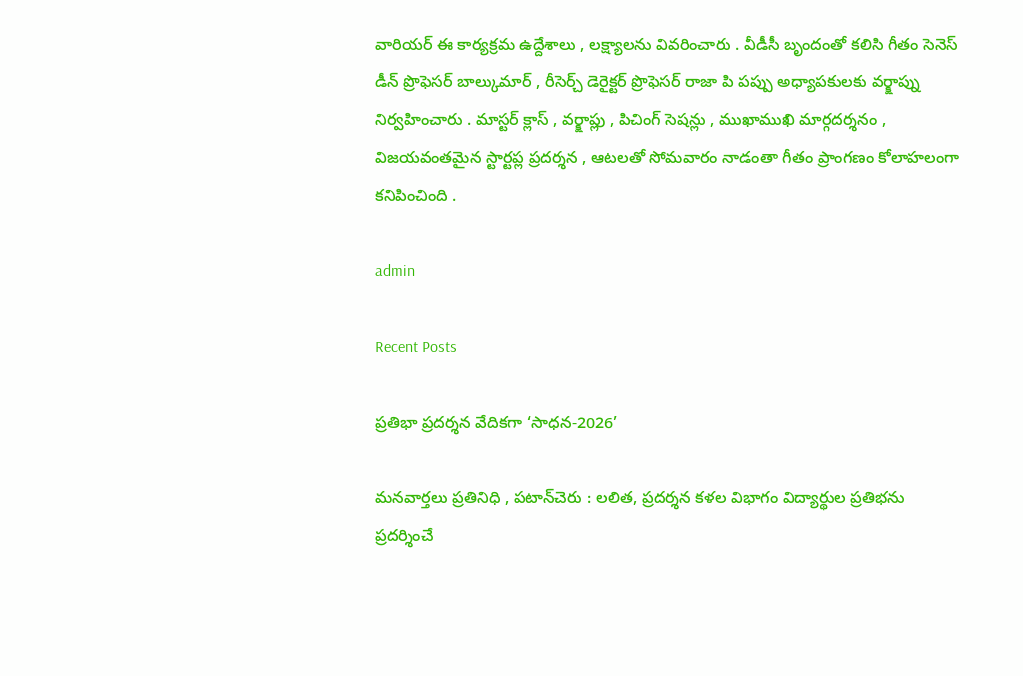వారియర్ ఈ కార్యక్రమ ఉద్దేశాలు , లక్ష్యాలను వివరించారు . వీడీసీ బృందంతో కలిసి గీతం సెనెస్ డీన్ ప్రొఫెసర్ బాల్కుమార్ , రీసెర్చ్ డెరైక్టర్ ప్రొఫెసర్ రాజా పి పప్పు అధ్యాపకులకు వర్క్షాప్ను నిర్వహించారు . మాస్టర్ క్లాస్ , వర్క్షాప్లు , పిచింగ్ సెషన్లు , ముఖాముఖి మార్గదర్శనం , విజయవంతమైన స్టార్టప్ల ప్రదర్శన , ఆటలతో సోమవారం నాడంతా గీతం ప్రాంగణం కోలాహలంగా కనిపించింది .

admin

Recent Posts

ప్రతిభా ప్రదర్శన వేదికగా ‘సాధన-2026’

మనవార్తలు ప్రతినిధి , పటాన్‌చెరు : లలిత, ప్రదర్శన కళల విభాగం విద్యార్థుల ప్రతిభను ప్రదర్శించే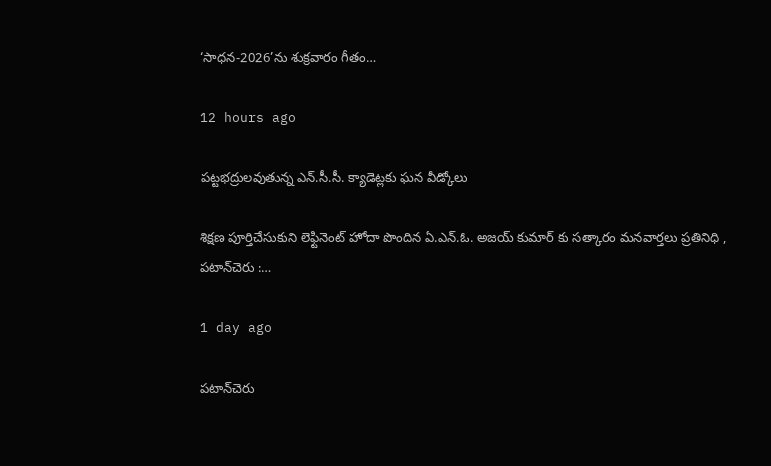‘సాధన-2026’ను శుక్రవారం గీతం…

12 hours ago

పట్టభద్రులవుతున్న ఎన్.సీ.సీ. క్యాడెట్లకు ఘన వీడ్కోలు

శిక్షణ పూర్తిచేసుకుని లెఫ్టినెంట్ హోదా పొందిన ఏ.ఎన్.ఓ. అజయ్ కుమార్ కు సత్కారం మనవార్తలు ప్రతినిధి , పటాన్‌చెరు :…

1 day ago

పటాన్‌చెరు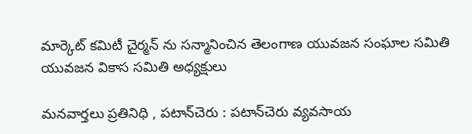మార్కెట్ కమిటీ చైర్మన్ ను సన్మానించిన తెలంగాణ యువజన సంఘాల సమితి యువజన వికాస సమితి అధ్యక్షులు

మనవార్తలు ప్రతినిధి , పటాన్‌చెరు : పటాన్‌చెరు వ్యవసాయ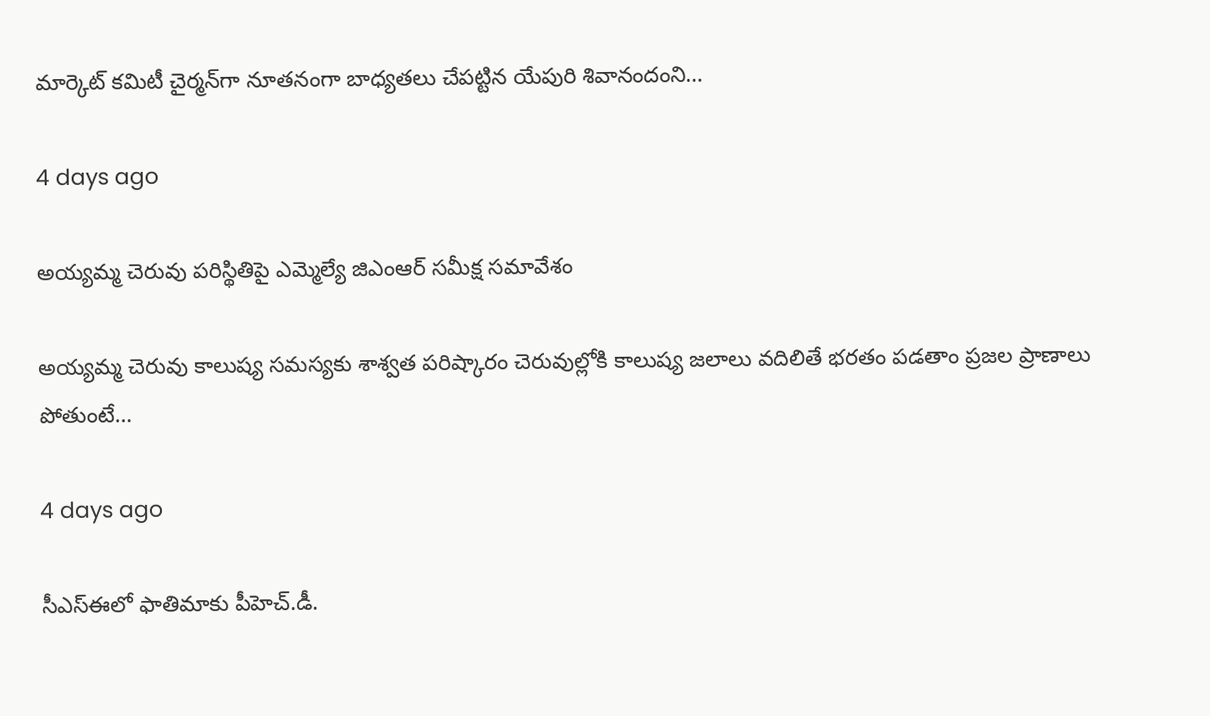మార్కెట్ కమిటీ చైర్మన్‌గా నూతనంగా బాధ్యతలు చేపట్టిన యేపురి శివానందంని…

4 days ago

అయ్యమ్మ చెరువు పరిస్థితిపై ఎమ్మెల్యే జిఎంఆర్ సమీక్ష సమావేశం

అయ్యమ్మ చెరువు కాలుష్య సమస్యకు శాశ్వత పరిష్కారం చెరువుల్లోకి కాలుష్య జలాలు వదిలితే భరతం పడతాం ప్రజల ప్రాణాలు పోతుంటే…

4 days ago

సీఎస్ఈలో ఫాతిమాకు పీహెచ్.డీ.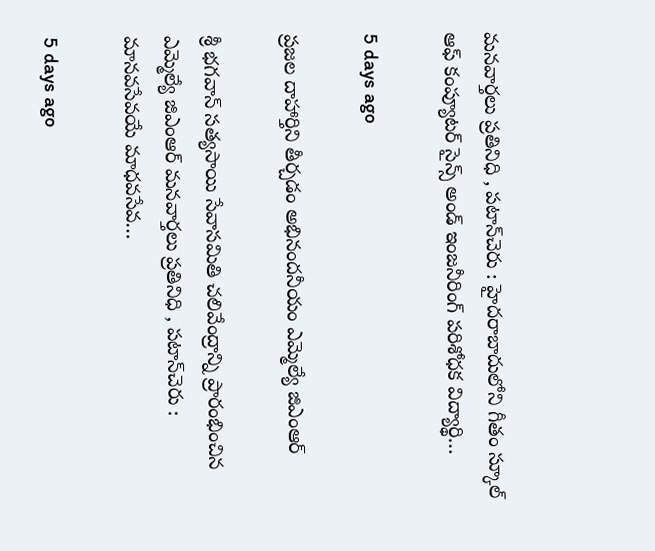మనవార్తలు ప్రతినిధి , పటాన్‌చెరు : హైదరాబాదులోని గీతం స్కూల్ ఆఫ్ కంప్యూటర్ సైన్స్ అండ్ ఇంజనీరింగ్ పరిశోధక విద్యార్థి…

5 days ago

ప్రజల దాహార్తిని తీర్చడం అభినందనీయం ఎమ్మెల్యే జిఎంఆర్

శ్రీ భగవాన్ సత్యసాయి సేవాసమితి చలివేంద్రాన్ని ప్రారంభించిన ఎమ్మెల్యే జిఎంఆర్ మనవార్తలు ప్రతినిధి , పటాన్‌చెరు : మానవసేవయే మాధవసేవ…

5 days ago